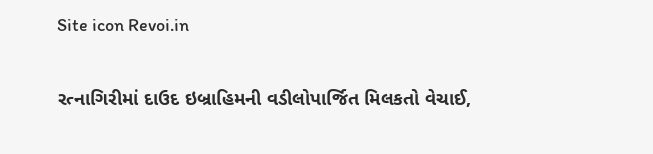Site icon Revoi.in

રત્નાગિરીમાં દાઉદ ઇબ્રાહિમની વડીલોપાર્જિત મિલકતો વેચાઈ,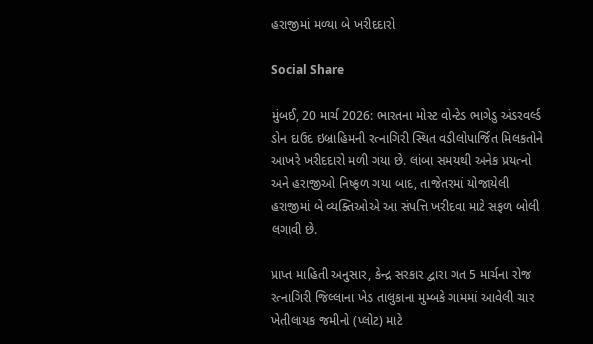હરાજીમાં મળ્યા બે ખરીદદારો

Social Share

મુંબઈ, 20 માર્ચ 2026: ભારતના મોસ્ટ વોન્ટેડ ભાગેડુ અંડરવર્લ્ડ ડોન દાઉદ ઇબ્રાહિમની રત્નાગિરી સ્થિત વડીલોપાર્જિત મિલકતોને આખરે ખરીદદારો મળી ગયા છે. લાંબા સમયથી અનેક પ્રયત્નો અને હરાજીઓ નિષ્ફળ ગયા બાદ, તાજેતરમાં યોજાયેલી હરાજીમાં બે વ્યક્તિઓએ આ સંપત્તિ ખરીદવા માટે સફળ બોલી લગાવી છે.

પ્રાપ્ત માહિતી અનુસાર, કેન્દ્ર સરકાર દ્વારા ગત 5 માર્ચના રોજ રત્નાગિરી જિલ્લાના ખેડ તાલુકાના મુમ્બકે ગામમાં આવેલી ચાર ખેતીલાયક જમીનો (પ્લોટ) માટે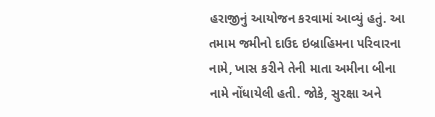હરાજીનું આયોજન કરવામાં આવ્યું હતું. આ તમામ જમીનો દાઉદ ઇબ્રાહિમના પરિવારના નામે, ખાસ કરીને તેની માતા અમીના બીના નામે નોંધાયેલી હતી. જોકે, સુરક્ષા અને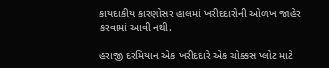કાયદાકીય કારણોસર હાલમાં ખરીદદારોની ઓળખ જાહેર કરવામાં આવી નથી.

હરાજી દરમિયાન એક ખરીદદારે એક ચોક્કસ પ્લોટ માટે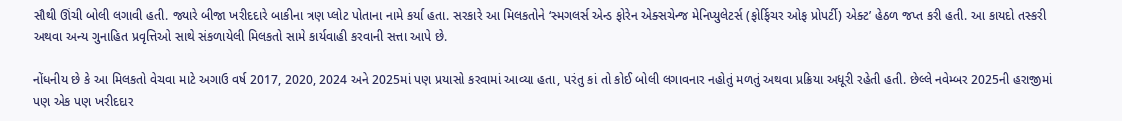સૌથી ઊંચી બોલી લગાવી હતી. જ્યારે બીજા ખરીદદારે બાકીના ત્રણ પ્લોટ પોતાના નામે કર્યા હતા. સરકારે આ મિલકતોને ‘સ્મગલર્સ એન્ડ ફોરેન એક્સચેન્જ મેનિપ્યુલેટર્સ (ફોર્ફિચર ઓફ પ્રોપર્ટી) એક્ટ’ હેઠળ જપ્ત કરી હતી. આ કાયદો તસ્કરી અથવા અન્ય ગુનાહિત પ્રવૃત્તિઓ સાથે સંકળાયેલી મિલકતો સામે કાર્યવાહી કરવાની સત્તા આપે છે.

નોંધનીય છે કે આ મિલકતો વેચવા માટે અગાઉ વર્ષ 2017, 2020, 2024 અને 2025માં પણ પ્રયાસો કરવામાં આવ્યા હતા, પરંતુ કાં તો કોઈ બોલી લગાવનાર નહોતું મળતું અથવા પ્રક્રિયા અધૂરી રહેતી હતી. છેલ્લે નવેમ્બર 2025ની હરાજીમાં પણ એક પણ ખરીદદાર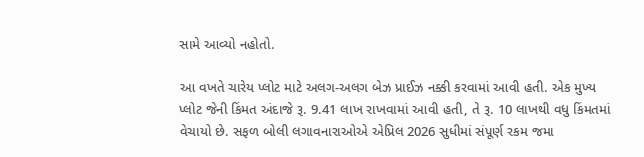સામે આવ્યો નહોતો.

આ વખતે ચારેય પ્લોટ માટે અલગ-અલગ બેઝ પ્રાઈઝ નક્કી કરવામાં આવી હતી. એક મુખ્ય પ્લોટ જેની કિંમત અંદાજે રૂ. 9.41 લાખ રાખવામાં આવી હતી, તે રૂ. 10 લાખથી વધુ કિંમતમાં વેચાયો છે. સફળ બોલી લગાવનારાઓએ એપ્રિલ 2026 સુધીમાં સંપૂર્ણ રકમ જમા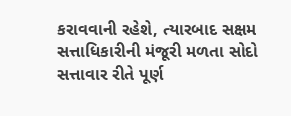કરાવવાની રહેશે, ત્યારબાદ સક્ષમ સત્તાધિકારીની મંજૂરી મળતા સોદો સત્તાવાર રીતે પૂર્ણ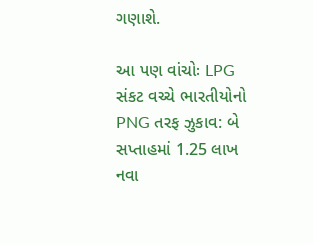ગણાશે.

આ પણ વાંચોઃ LPG સંકટ વચ્ચે ભારતીયોનો PNG તરફ ઝુકાવ: બે સપ્તાહમાં 1.25 લાખ નવા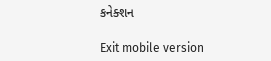કનેક્શન

Exit mobile version